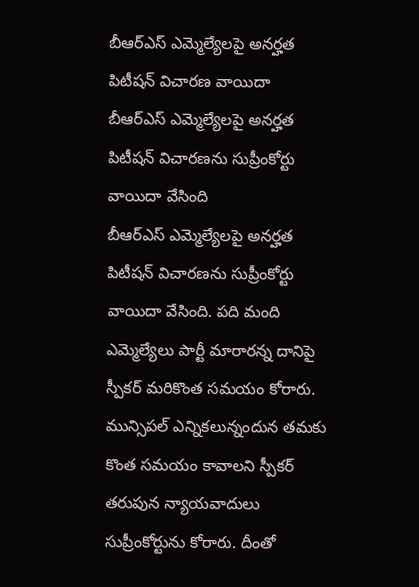బీఆర్ఎస్ ఎమ్మెల్యేలపై అనర్హత పిటీషన్ విచారణ వాయిదా
బీఆర్ఎస్ ఎమ్మెల్యేలపై అనర్హత పిటీషన్ విచారణను సుప్రీంకోర్టు వాయిదా వేసింది
బీఆర్ఎస్ ఎమ్మెల్యేలపై అనర్హత పిటీషన్ విచారణను సుప్రీంకోర్టు వాయిదా వేసింది. పది మంది ఎమ్మెల్యేలు పార్టీ మారారన్న దానిపై స్పీకర్ మరికొంత సమయం కోరారు. మున్సిపల్ ఎన్నికలున్నందున తమకు కొంత సమయం కావాలని స్పీకర్ తరుపున న్యాయవాదులు సుప్రీంకోర్టును కోరారు. దీంతో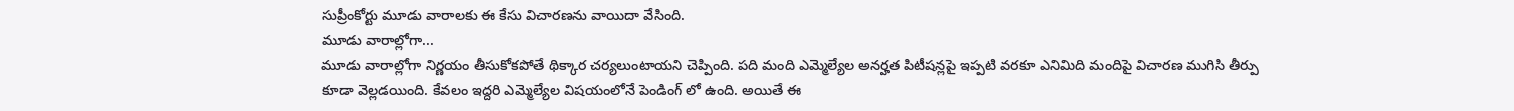సుప్రీంకోర్టు మూడు వారాలకు ఈ కేసు విచారణను వాయిదా వేసింది.
మూడు వారాల్లోగా...
మూడు వారాల్లోగా నిర్ణయం తీసుకోకపోతే థిక్కార చర్యలుంటాయని చెప్పింది. పది మంది ఎమ్మెల్యేల అనర్హత పిటీషన్లపై ఇప్పటి వరకూ ఎనిమిది మందిపై విచారణ ముగిసి తీర్పు కూడా వెల్లడయింది. కేవలం ఇద్దరి ఎమ్మెల్యేల విషయంలోనే పెండింగ్ లో ఉంది. అయితే ఈ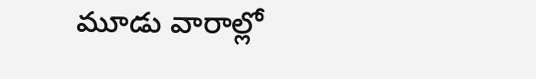మూడు వారాల్లో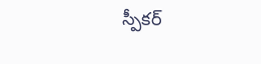స్పీకర్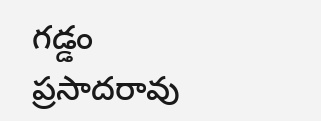గడ్డం ప్రసాదరావు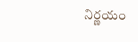నిర్ణయం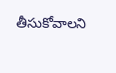తీసుకోవాలని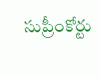సుప్రీంకోర్టు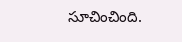సూచించింది.